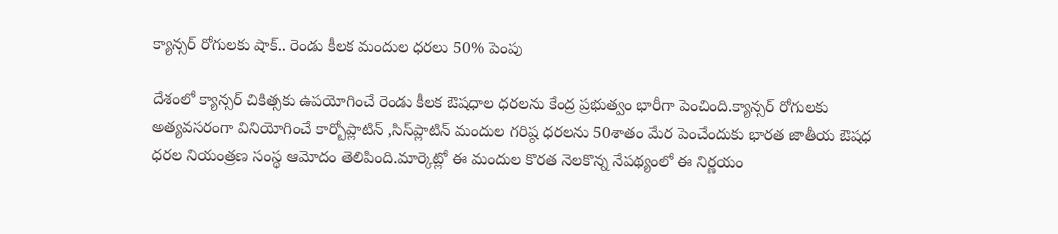క్యాన్సర్ రోగులకు షాక్.. రెండు కీలక మందుల ధరలు 50% పెంపు

దేశంలో క్యాన్సర్ చికిత్సకు ఉపయోగించే రెండు కీలక ఔషధాల ధరలను కేంద్ర ప్రభుత్వం భారీగా పెంచింది.క్యాన్సర్ రోగులకు అత్యవసరంగా వినియోగించే కార్బోప్లాటిన్ ,సిస్‌ప్లాటిన్ మందుల గరిష్ఠ ధరలను 50శాతం మేర పెంచేందుకు భారత జాతీయ ఔషధ ధరల నియంత్రణ సంస్థ ఆమోదం తెలిపింది.మార్కెట్లో ఈ మందుల కొరత నెలకొన్న నేపథ్యంలో ఈ నిర్ణయం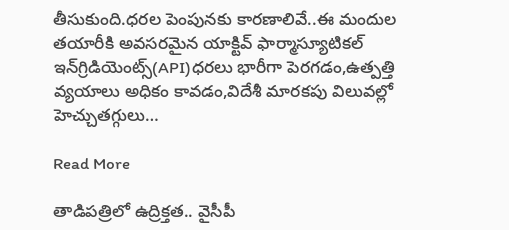తీసుకుంది.ధరల పెంపునకు కారణాలివే..ఈ మందుల తయారీకి అవసరమైన యాక్టివ్ ఫార్మాస్యూటికల్ ఇన్‌గ్రిడియెంట్స్(API)ధరలు భారీగా పెరగడం,ఉత్పత్తి వ్యయాలు అధికం కావడం,విదేశీ మారకపు విలువల్లో హెచ్చుతగ్గులు…

Read More

తాడిపత్రిలో ఉద్రిక్తత.. వైసీపీ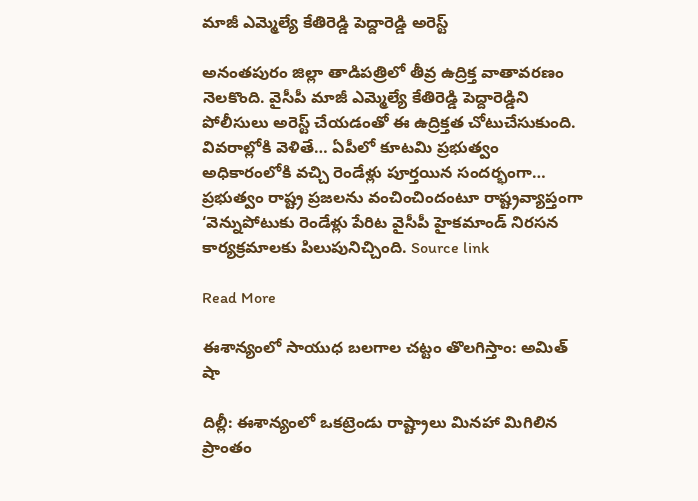మాజీ ఎమ్మెల్యే కేతిరెడ్డి పెద్దారెడ్డి అరెస్ట్

అనంతపురం జిల్లా తాడిపత్రిలో తీవ్ర ఉద్రిక్త వాతావరణం నెలకొంది. వైసీపీ మాజీ ఎమ్మెల్యే కేతిరెడ్డి పెద్దారెడ్డిని పోలీసులు అరెస్ట్ చేయడంతో ఈ ఉద్రిక్తత చోటుచేసుకుంది. వివరాల్లోకి వెళితే… ఏపీలో కూటమి ప్రభుత్వం అధికారంలోకి వచ్చి రెండేళ్లు పూర్తయిన సందర్భంగా… ప్రభుత్వం రాష్ట్ర ప్రజలను వంచించిందంటూ రాష్ట్రవ్యాప్తంగా ‘వెన్నుపోటుకు రెండేళ్లు పేరిట వైసీపీ హైకమాండ్ నిరసన కార్యక్రమాలకు పిలుపునిచ్చింది. Source link

Read More

ఈశాన్యంలో సాయుధ బలగాల చట్టం తొలగిస్తాం: అమిత్‌ షా

దిల్లీ: ఈశాన్యంలో ఒకట్రెండు రాష్ట్రాలు మినహా మిగిలిన ప్రాంతం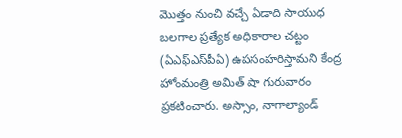మొత్తం నుంచి వచ్చే ఏడాది సాయుధ బలగాల ప్రత్యేక అధికారాల చట్టం (ఏఎఫ్‌ఎస్‌పీఏ) ఉపసంహరిస్తామని కేంద్ర హోంమంత్రి అమిత్‌ షా గురువారం ప్రకటించారు. అస్సాం, నాగాల్యాండ్‌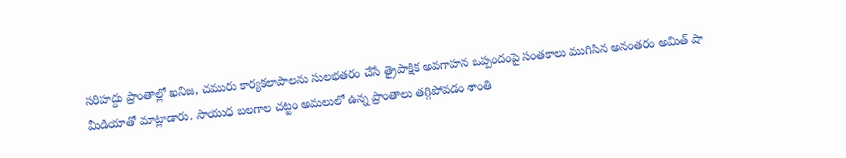సరిహద్దు ప్రాంతాల్లో ఖనిజ, చమురు కార్యకలాపాలను సులభతరం చేసే త్రైపాక్షిక అవగాహన ఒప్పందంపై సంతకాలు ముగిసిన అనంతరం అమిత్‌ షా మీడియాతో మాట్లాడారు. సాయుధ బలగాల చట్టం అమలులో ఉన్న ప్రాంతాలు తగ్గిపోవడం శాంతి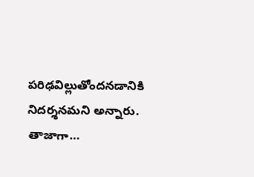పరిఢవిల్లుతోందనడానికి నిదర్శనమని అన్నారు. తాజాగా…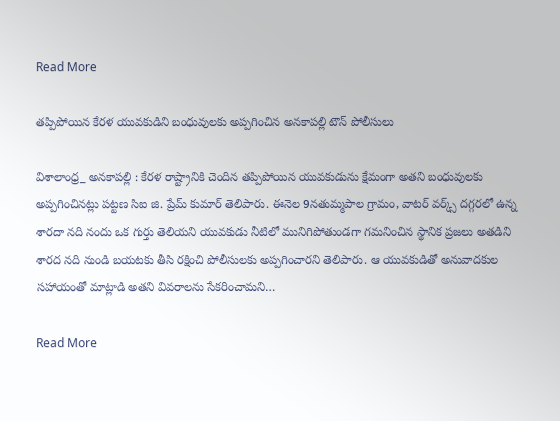Read More

తప్పిపోయిన కేరళ యువకుడిని బంధువులకు అప్పగించిన అనకాపల్లి టౌన్ పోలీసులు

విశాలాంధ్ర_ అనకాపల్లి : కేరళ రాష్ట్రానికి చెందిన తప్పిపోయిన యువకుడును క్షేమంగా అతని బంధువులకు అప్పగించినట్లు పట్టణ సిఐ జి. ప్రేమ్ కుమార్ తెలిపారు. ఈనెల 9నతుమ్మపాల గ్రామం, వాటర్ వర్క్స్ దగ్గరలో ఉన్న శారదా నది నందు ఒక గుర్తు తెలియని యువకుడు నీటిలో మునిగిపోతుండగా గమనించిన స్థానిక ప్రజలు అతడిని శారద నది నుండి బయటకు తీసి రక్షించి పోలీసులకు అప్పగించారని తెలిపారు. ఆ యువకుడితో అనువాదకుల సహాయంతో మాట్లాడి అతని వివరాలను సేకరించామని…

Read More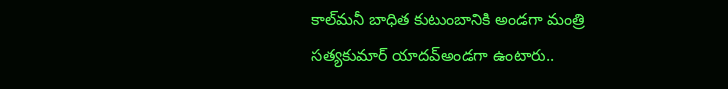కాల్‌మనీ బాధిత కుటుంబానికి అండగా మంత్రి సత్యకుమార్ యాదవ్అండగా ఉంటారు..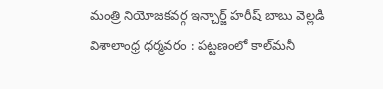మంత్రి నియోజకవర్గ ఇన్చార్జ్ హరీష్ బాబు వెల్లడి విశాలాంధ్ర ధర్మవరం : పట్టణంలో కాల్‌మనీ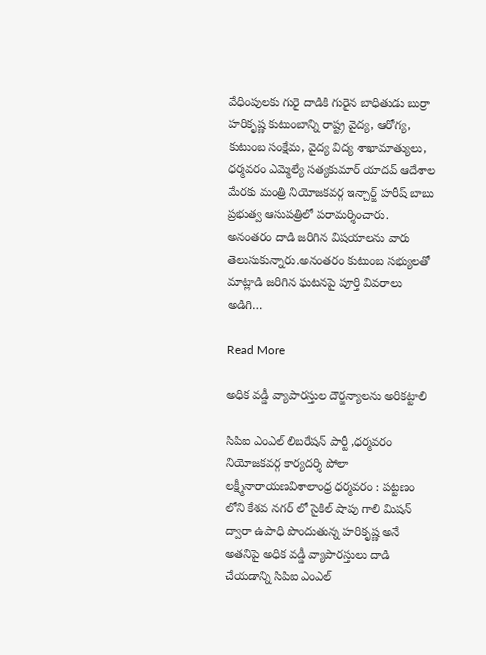వేధింపులకు గురై దాడికి గురైన బాధితుడు బుర్రా హరికృష్ణ కుటుంబాన్ని రాష్ట్ర వైద్య, ఆరోగ్య, కుటుంబ సంక్షేమ, వైద్య విద్య శాఖామాత్యులు, ధర్మవరం ఎమ్మెల్యే సత్యకుమార్ యాదవ్ ఆదేశాల మేరకు మంత్రి నియోజకవర్గ ఇన్చార్జ్ హరీష్ బాబు ప్రభుత్వ ఆసుపత్రిలో పరామర్శించారు. అనంతరం దాడి జరిగిన విషయాలను వారు తెలుసుకున్నారు.అనంతరం కుటుంబ సభ్యులతో మాట్లాడి జరిగిన ఘటనపై పూర్తి వివరాలు అడిగి…

Read More

అధిక వడ్డీ వ్యాపారస్తుల దౌర్జన్యాలను అరికట్టాలి

సిపిఐ ఎంఎల్ లిబరేషన్ పార్టీ ,ధర్మవరం నియోజకవర్గ కార్యదర్శి పోలా లక్ష్మీనారాయణవిశాలాంధ్ర ధర్మవరం : పట్టణం లోని కేశవ నగర్ లో సైకిల్ షాపు గాలి మిషన్ ద్వారా ఉపాధి పొందుతున్న హరికృష్ణ అనే అతనిపై అధిక వడ్డీ వ్యాపారస్తులు దాడి చేయడాన్ని సిపిఐ ఎంఎల్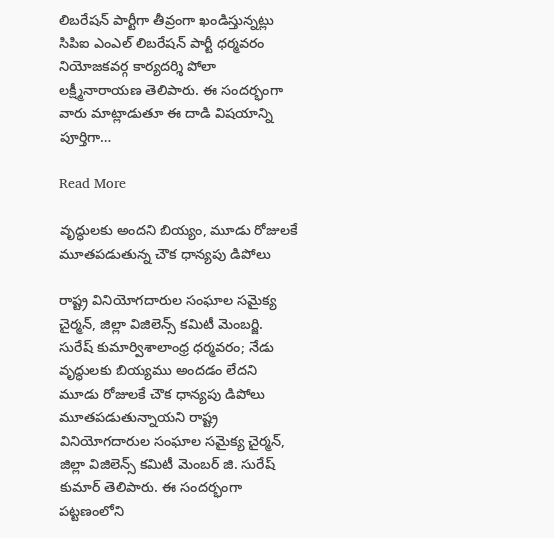లిబరేషన్ పార్టీగా తీవ్రంగా ఖండిస్తున్నట్లు సిపిఐ ఎంఎల్ లిబరేషన్ పార్టీ ధర్మవరం నియోజకవర్గ కార్యదర్శి పోలా లక్ష్మీనారాయణ తెలిపారు. ఈ సందర్భంగా వారు మాట్లాడుతూ ఈ దాడి విషయాన్ని పూర్తిగా…

Read More

వృద్ధులకు అందని బియ్యం, మూడు రోజులకే మూతపడుతున్న చౌక ధాన్యపు డిపోలు

రాష్ట్ర వినియోగదారుల సంఘాల సమైక్య చైర్మన్, జిల్లా విజిలెన్స్ కమిటీ మెంబర్జి. సురేష్ కుమార్విశాలాంధ్ర ధర్మవరం; నేడు వృద్ధులకు బియ్యము అందడం లేదని మూడు రోజులకే చౌక ధాన్యపు డిపోలు మూతపడుతున్నాయని రాష్ట్ర వినియోగదారుల సంఘాల సమైక్య చైర్మన్, జిల్లా విజిలెన్స్ కమిటీ మెంబర్ జి. సురేష్ కుమార్ తెలిపారు. ఈ సందర్భంగా పట్టణంలోని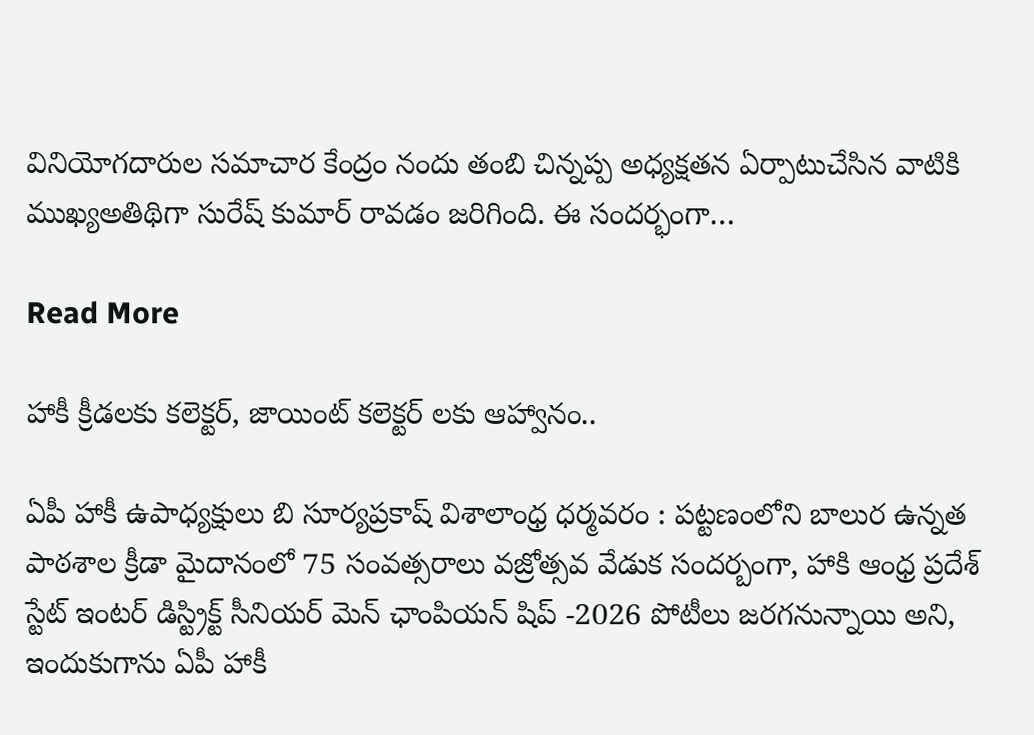వినియోగదారుల సమాచార కేంద్రం నందు తంబి చిన్నప్ప అధ్యక్షతన ఏర్పాటుచేసిన వాటికి ముఖ్యఅతిథిగా సురేష్ కుమార్ రావడం జరిగింది. ఈ సందర్భంగా…

Read More

హాకీ క్రీడలకు కలెక్టర్, జాయింట్ కలెక్టర్ లకు ఆహ్వానం..

ఏపీ హాకీ ఉపాధ్యక్షులు బి సూర్యప్రకాష్ విశాలాంధ్ర ధర్మవరం : పట్టణంలోని బాలుర ఉన్నత పాఠశాల క్రీడా మైదానంలో 75 సంవత్సరాలు వజ్రోత్సవ వేడుక సందర్బంగా, హాకి ఆంధ్ర ప్రదేశ్ స్టేట్ ఇంటర్ డిస్ట్రిక్ట్ సీనియర్ మెన్ ఛాంపియన్ షిప్ -2026 పోటీలు జరగనున్నాయి అని, ఇందుకుగాను ఏపీ హాకీ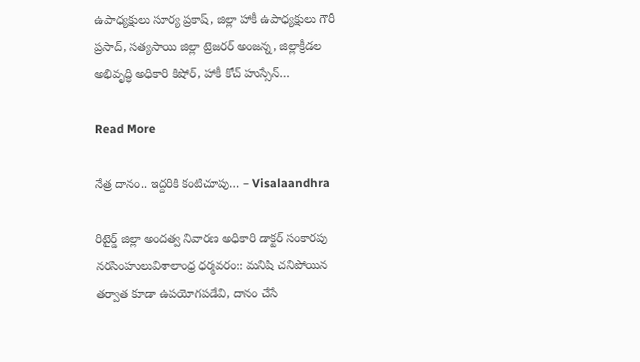ఉపాధ్యక్షులు సూర్య ప్రకాష్, జిల్లా హాకీ ఉపాధ్యక్షులు గౌరీ ప్రసాద్, సత్యసాయి జిల్లా ట్రెజరర్ అంజన్న, జిల్లాక్రీడల అభివృద్ధి అధికారి కిషోర్, హాకీ కోచ్ హుస్సేన్…

Read More

నేత్ర దానం.. ఇద్దరికి కంటిచూపు… – Visalaandhra

రిటైర్డ్ జిల్లా అందత్వ నివారణ అధికారి డాక్టర్ సంకారపు నరసింహులువిశాలాంధ్ర ధర్మవరం:: మనిషి చనిపోయిన తర్వాత కూడా ఉపయోగపడేవి, దానం చేసే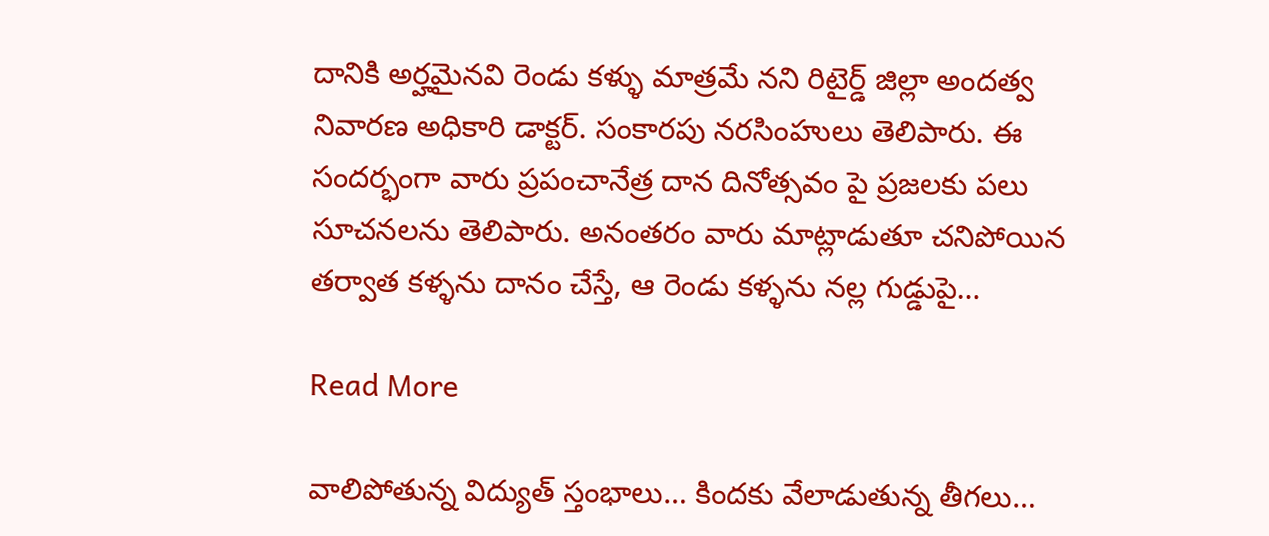దానికి అర్హమైనవి రెండు కళ్ళు మాత్రమే నని రిటైర్డ్ జిల్లా అందత్వ నివారణ అధికారి డాక్టర్. సంకారపు నరసింహులు తెలిపారు. ఈ సందర్భంగా వారు ప్రపంచానేత్ర దాన దినోత్సవం పై ప్రజలకు పలు సూచనలను తెలిపారు. అనంతరం వారు మాట్లాడుతూ చనిపోయిన తర్వాత కళ్ళను దానం చేస్తే, ఆ రెండు కళ్ళను నల్ల గుడ్డుపై…

Read More

వాలిపోతున్న విద్యుత్ స్తంభాలు… కిందకు వేలాడుతున్న తీగలు…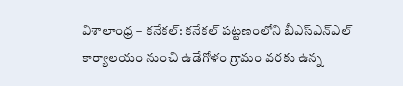విశాలాంధ్ర – కనేకల్: కనేకల్ పట్టణంలోని బీఎస్‌ఎన్‌ఎల్ కార్యాలయం నుంచి ఉడేగోళం గ్రామం వరకు ఉన్న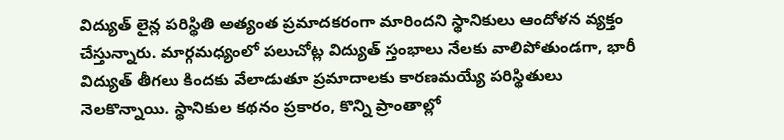విద్యుత్ లైన్ల పరిస్థితి అత్యంత ప్రమాదకరంగా మారిందని స్థానికులు ఆందోళన వ్యక్తం చేస్తున్నారు. మార్గమధ్యంలో పలుచోట్ల విద్యుత్ స్తంభాలు నేలకు వాలిపోతుండగా, భారీ విద్యుత్ తీగలు కిందకు వేలాడుతూ ప్రమాదాలకు కారణమయ్యే పరిస్థితులు నెలకొన్నాయి. స్థానికుల కథనం ప్రకారం, కొన్ని ప్రాంతాల్లో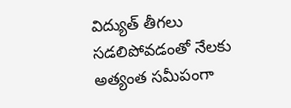విద్యుత్ తీగలు సడలిపోవడంతో నేలకు అత్యంత సమీపంగా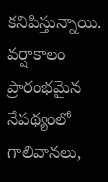కనిపిస్తున్నాయి. వర్షాకాలం ప్రారంభమైన నేపథ్యంలో గాలివానలు,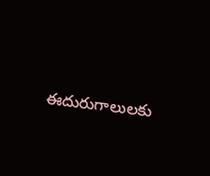ఈదురుగాలులకు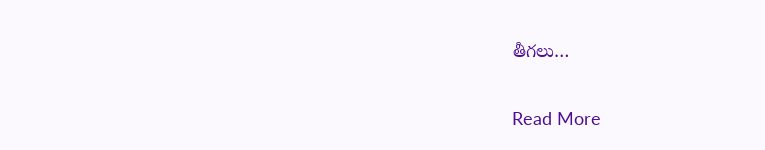తీగలు…

Read More